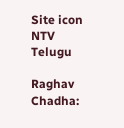Site icon NTV Telugu

Raghav Chadha: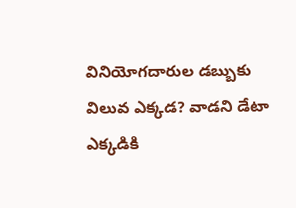వినియోగదారుల డబ్బుకు విలువ ఎక్కడ? వాడని డేటా ఎక్కడికి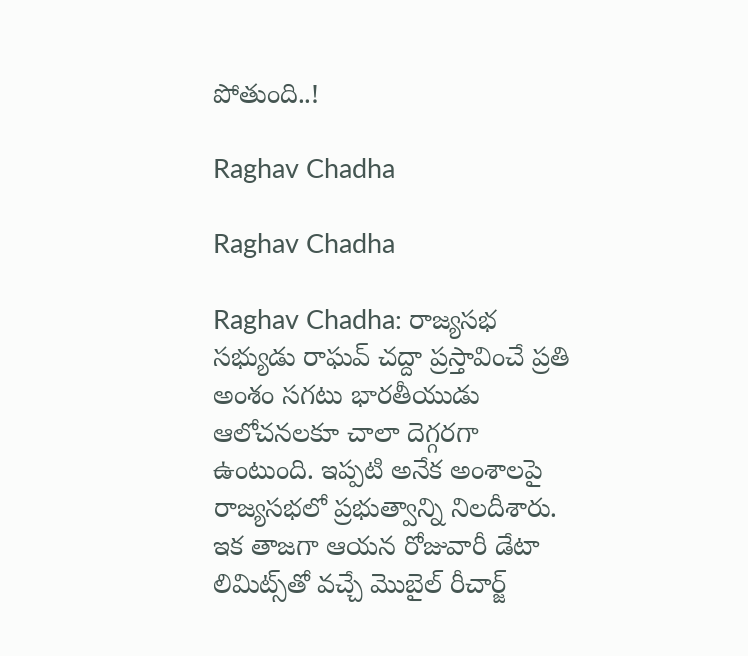పోతుంది..!

Raghav Chadha

Raghav Chadha

Raghav Chadha: రాజ్యసభ సభ్యుడు రాఘవ్ చద్దా ప్రస్తావించే ప్రతి అంశం సగటు భారతీయుడు ఆలోచనలకూ చాలా దెగ్గరగా ఉంటుంది. ఇప్పటి అనేక అంశాలపై రాజ్యసభలో ప్రభుత్వాన్ని నిలదీశారు. ఇక తాజగా ఆయన రోజువారీ డేటా లిమిట్స్‌తో వచ్చే మొబైల్ రీచార్జ్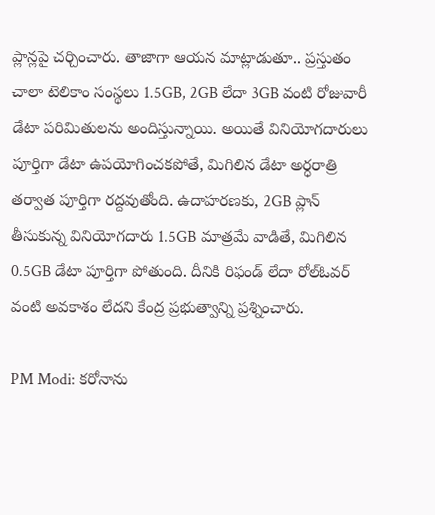ప్లాన్లపై చర్చించారు. తాజాగా ఆయన మాట్లాడుతూ.. ప్రస్తుతం చాలా టెలికాం సంస్థలు 1.5GB, 2GB లేదా 3GB వంటి రోజువారీ డేటా పరిమితులను అందిస్తున్నాయి. అయితే వినియోగదారులు పూర్తిగా డేటా ఉపయోగించకపోతే, మిగిలిన డేటా అర్ధరాత్రి తర్వాత పూర్తిగా రద్దవుతోంది. ఉదాహరణకు, 2GB ప్లాన్ తీసుకున్న వినియోగదారు 1.5GB మాత్రమే వాడితే, మిగిలిన 0.5GB డేటా పూర్తిగా పోతుంది. దీనికి రిఫండ్ లేదా రోల్‌ఓవర్ వంటి అవకాశం లేదని కేంద్ర ప్రభుత్వాన్ని ప్రశ్నించారు.

PM Modi: కరోనాను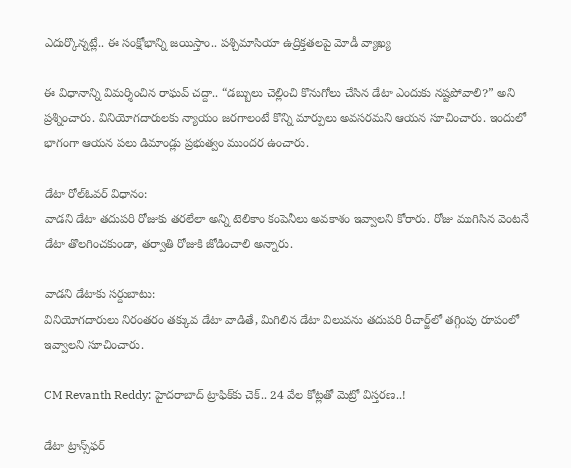ఎదుర్కొన్నట్లే.. ఈ సంక్షోభాన్ని జయిస్తాం.. పశ్చిమాసియా ఉద్రిక్తతలపై మోడీ వ్యాఖ్య

ఈ విధానాన్ని విమర్శించిన రాఘవ్ చద్దా.. “డబ్బులు చెల్లించి కొనుగోలు చేసిన డేటా ఎందుకు నష్టపోవాలి?” అని ప్రశ్నించారు. వినియోగదారులకు న్యాయం జరగాలంటే కొన్ని మార్పులు అవసరమని ఆయన సూచించారు. ఇందులో భాగంగా ఆయన పలు డిమాండ్లు ప్రభుత్వం ముందర ఉంచారు.

డేటా రోల్‌ఓవర్ విధానం:
వాడని డేటా తదుపరి రోజుకు తరలేలా అన్ని టెలికాం కంపెనీలు అవకాశం ఇవ్వాలని కోరారు. రోజు ముగిసిన వెంటనే డేటా తొలగించకుండా, తర్వాతి రోజుకి జోడించాలి అన్నారు.

వాడని డేటాకు సర్దుబాటు:
వినియోగదారులు నిరంతరం తక్కువ డేటా వాడితే, మిగిలిన డేటా విలువను తదుపరి రీచార్జ్‌లో తగ్గింపు రూపంలో ఇవ్వాలని సూచించారు.

CM Revanth Reddy: హైదరాబాద్ ట్రాఫిక్‌కు చెక్.. 24 వేల కోట్లతో మెట్రో విస్తరణ..!

డేటా ట్రాన్స్‌ఫర్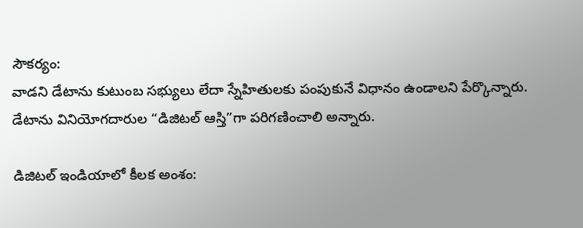సౌకర్యం:
వాడని డేటాను కుటుంబ సభ్యులు లేదా స్నేహితులకు పంపుకునే విధానం ఉండాలని పేర్కొన్నారు. డేటాను వినియోగదారుల “డిజిటల్ ఆస్తి”గా పరిగణించాలి అన్నారు.

డిజిటల్ ఇండియాలో కీలక అంశం: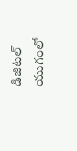డిజిటల్ యుగంలో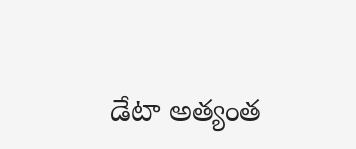డేటా అత్యంత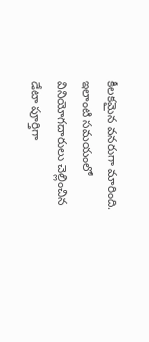కీలకమైన వనరుగా మారింది. ఇలాంటి సమయంలో వినియోగదారులు చెల్లించిన డేటా పూర్తిగా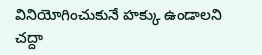వినియోగించుకునే హక్కు ఉండాలని చద్దా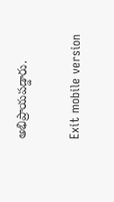అభిప్రాయపడ్డారు.

Exit mobile version